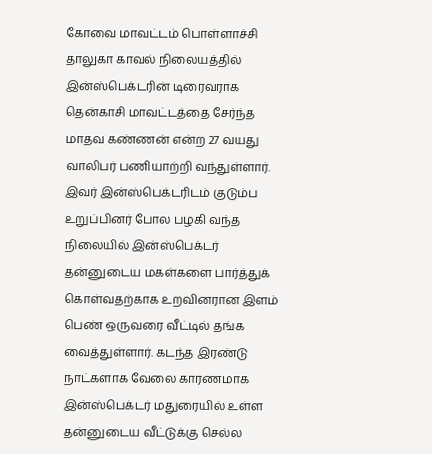கோவை மாவட்டம் பொள்ளாச்சி தாலுகா காவல் நிலையத்தில் இன்ஸ்பெக்டரின் டிரைவராக தென்காசி மாவட்டத்தை சேர்ந்த மாதவ கண்ணன் என்ற 27 வயது வாலிபர் பணியாற்றி வந்துள்ளார். இவர் இன்ஸ்பெக்டரிடம் குடும்ப உறுப்பினர் போல பழகி வந்த நிலையில் இன்ஸ்பெக்டர் தன்னுடைய மகள்களை பார்த்துக் கொள்வதற்காக உறவினரான இளம் பெண் ஒருவரை வீட்டில் தங்க வைத்துள்ளார். கடந்த இரண்டு நாட்களாக வேலை காரணமாக இன்ஸ்பெக்டர் மதுரையில் உள்ள தன்னுடைய வீட்டுக்கு செல்ல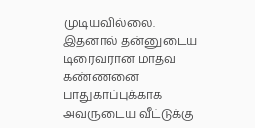முடியவில்லை.
இதனால் தன்னுடைய டிரைவரான மாதவ கண்ணனை பாதுகாப்புக்காக அவருடைய வீட்டுக்கு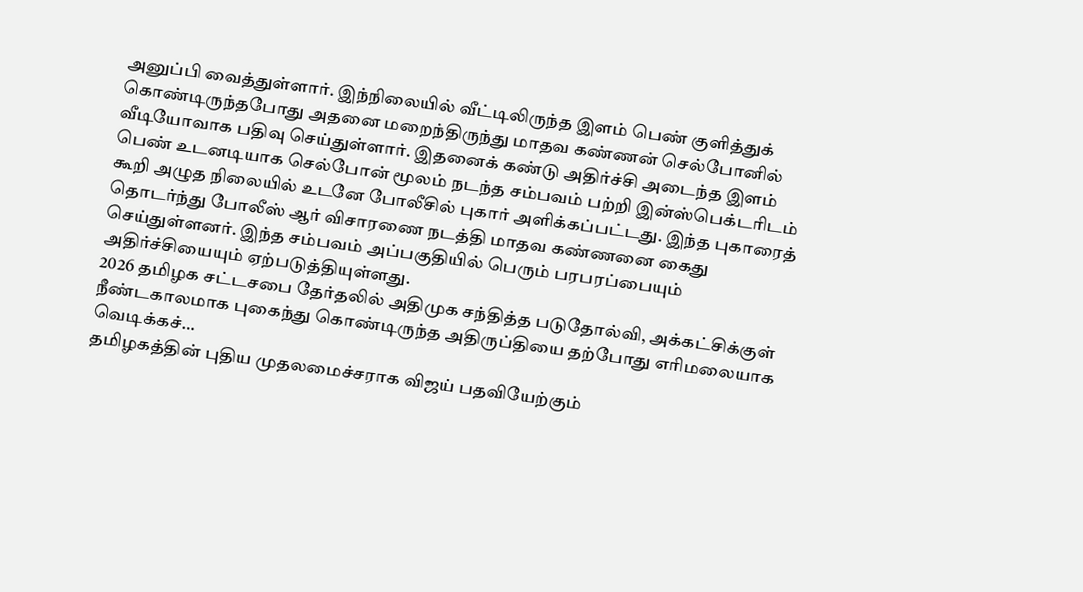அனுப்பி வைத்துள்ளார். இந்நிலையில் வீட்டிலிருந்த இளம் பெண் குளித்துக் கொண்டிருந்தபோது அதனை மறைந்திருந்து மாதவ கண்ணன் செல்போனில் வீடியோவாக பதிவு செய்துள்ளார். இதனைக் கண்டு அதிர்ச்சி அடைந்த இளம் பெண் உடனடியாக செல்போன் மூலம் நடந்த சம்பவம் பற்றி இன்ஸ்பெக்டரிடம் கூறி அழுத நிலையில் உடனே போலீசில் புகார் அளிக்கப்பட்டது. இந்த புகாரைத் தொடர்ந்து போலீஸ் ஆர் விசாரணை நடத்தி மாதவ கண்ணனை கைது செய்துள்ளனர். இந்த சம்பவம் அப்பகுதியில் பெரும் பரபரப்பையும் அதிர்ச்சியையும் ஏற்படுத்தியுள்ளது.
2026 தமிழக சட்டசபை தேர்தலில் அதிமுக சந்தித்த படுதோல்வி, அக்கட்சிக்குள் நீண்டகாலமாக புகைந்து கொண்டிருந்த அதிருப்தியை தற்போது எரிமலையாக வெடிக்கச்…
தமிழகத்தின் புதிய முதலமைச்சராக விஜய் பதவியேற்கும்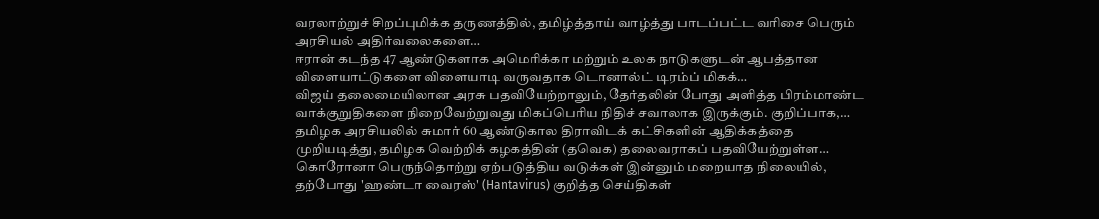வரலாற்றுச் சிறப்புமிக்க தருணத்தில், தமிழ்த்தாய் வாழ்த்து பாடப்பட்ட வரிசை பெரும் அரசியல் அதிர்வலைகளை…
ஈரான் கடந்த 47 ஆண்டுகளாக அமெரிக்கா மற்றும் உலக நாடுகளுடன் ஆபத்தான விளையாட்டுகளை விளையாடி வருவதாக டொனால்ட் டிரம்ப் மிகக்…
விஜய் தலைமையிலான அரசு பதவியேற்றாலும், தேர்தலின் போது அளித்த பிரம்மாண்ட வாக்குறுதிகளை நிறைவேற்றுவது மிகப்பெரிய நிதிச் சவாலாக இருக்கும். குறிப்பாக,…
தமிழக அரசியலில் சுமார் 60 ஆண்டுகால திராவிடக் கட்சிகளின் ஆதிக்கத்தை முறியடித்து, தமிழக வெற்றிக் கழகத்தின் (தவெக) தலைவராகப் பதவியேற்றுள்ள…
கொரோனா பெருந்தொற்று ஏற்படுத்திய வடுக்கள் இன்னும் மறையாத நிலையில், தற்போது 'ஹண்டா வைரஸ்' (Hantavirus) குறித்த செய்திகள்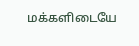மக்களிடையே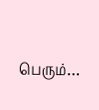பெரும்…